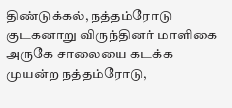திண்டுக்கல், நத்தம்ரோடு குடகனாறு விருந்தினர் மாளிகை அருகே சாலையை கடக்க முயன்ற நத்தம்ரோடு,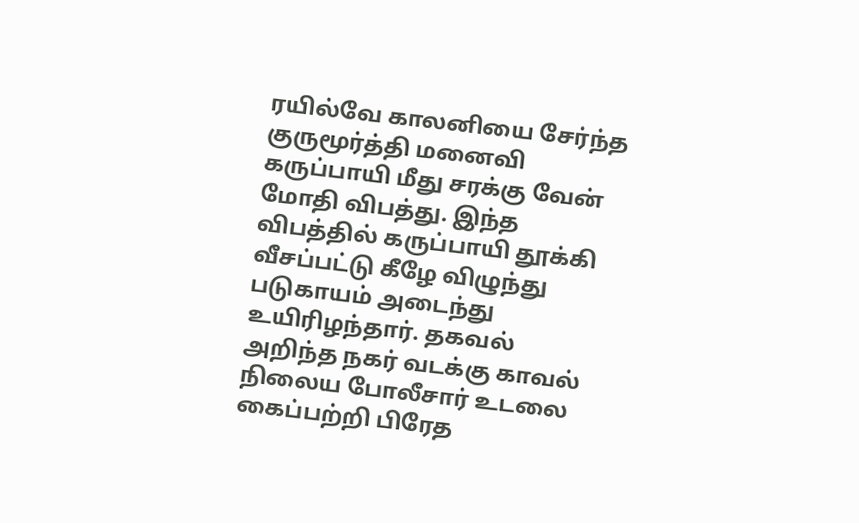ரயில்வே காலனியை சேர்ந்த குருமூர்த்தி மனைவி கருப்பாயி மீது சரக்கு வேன் மோதி விபத்து. இந்த விபத்தில் கருப்பாயி தூக்கி வீசப்பட்டு கீழே விழுந்து படுகாயம் அடைந்து உயிரிழந்தார். தகவல் அறிந்த நகர் வடக்கு காவல் நிலைய போலீசார் உடலை கைப்பற்றி பிரேத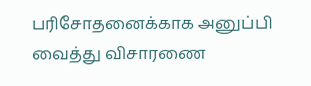பரிசோதனைக்காக அனுப்பி வைத்து விசாரணை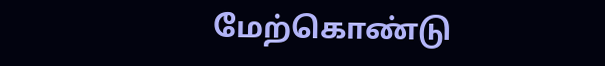மேற்கொண்டு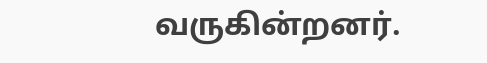வருகின்றனர்.